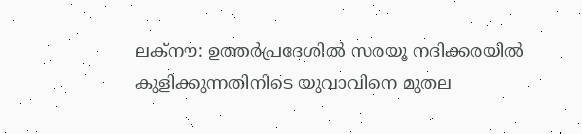ലക്നൗ: ഉത്തർപ്രദേശിൽ സരയൂ നദിക്കരയിൽ കുളിക്കുന്നതിനിടെ യുവാവിനെ മുതല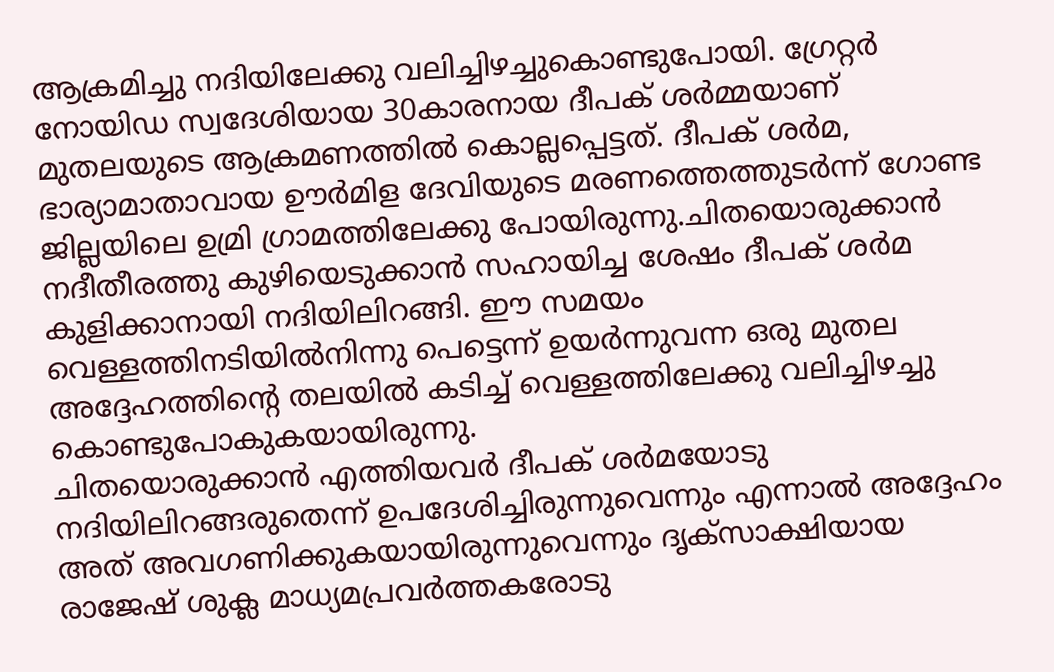ആക്രമിച്ചു നദിയിലേക്കു വലിച്ചിഴച്ചുകൊണ്ടുപോയി. ഗ്രേറ്റർ നോയിഡ സ്വദേശിയായ 30കാരനായ ദീപക് ശർമ്മയാണ് മുതലയുടെ ആക്രമണത്തിൽ കൊല്ലപ്പെട്ടത്. ദീപക് ശർമ, ഭാര്യാമാതാവായ ഊർമിള ദേവിയുടെ മരണത്തെത്തുടർന്ന് ഗോണ്ട ജില്ലയിലെ ഉമ്രി ഗ്രാമത്തിലേക്കു പോയിരുന്നു.ചിതയൊരുക്കാൻ നദീതീരത്തു കുഴിയെടുക്കാൻ സഹായിച്ച ശേഷം ദീപക് ശർമ കുളിക്കാനായി നദിയിലിറങ്ങി. ഈ സമയം വെള്ളത്തിനടിയിൽനിന്നു പെട്ടെന്ന് ഉയർന്നുവന്ന ഒരു മുതല അദ്ദേഹത്തിന്റെ തലയിൽ കടിച്ച് വെള്ളത്തിലേക്കു വലിച്ചിഴച്ചു കൊണ്ടുപോകുകയായിരുന്നു.
ചിതയൊരുക്കാൻ എത്തിയവർ ദീപക് ശർമയോടു നദിയിലിറങ്ങരുതെന്ന് ഉപദേശിച്ചിരുന്നുവെന്നും എന്നാൽ അദ്ദേഹം അത് അവഗണിക്കുകയായിരുന്നുവെന്നും ദൃക്സാക്ഷിയായ രാജേഷ് ശുക്ല മാധ്യമപ്രവർത്തകരോടു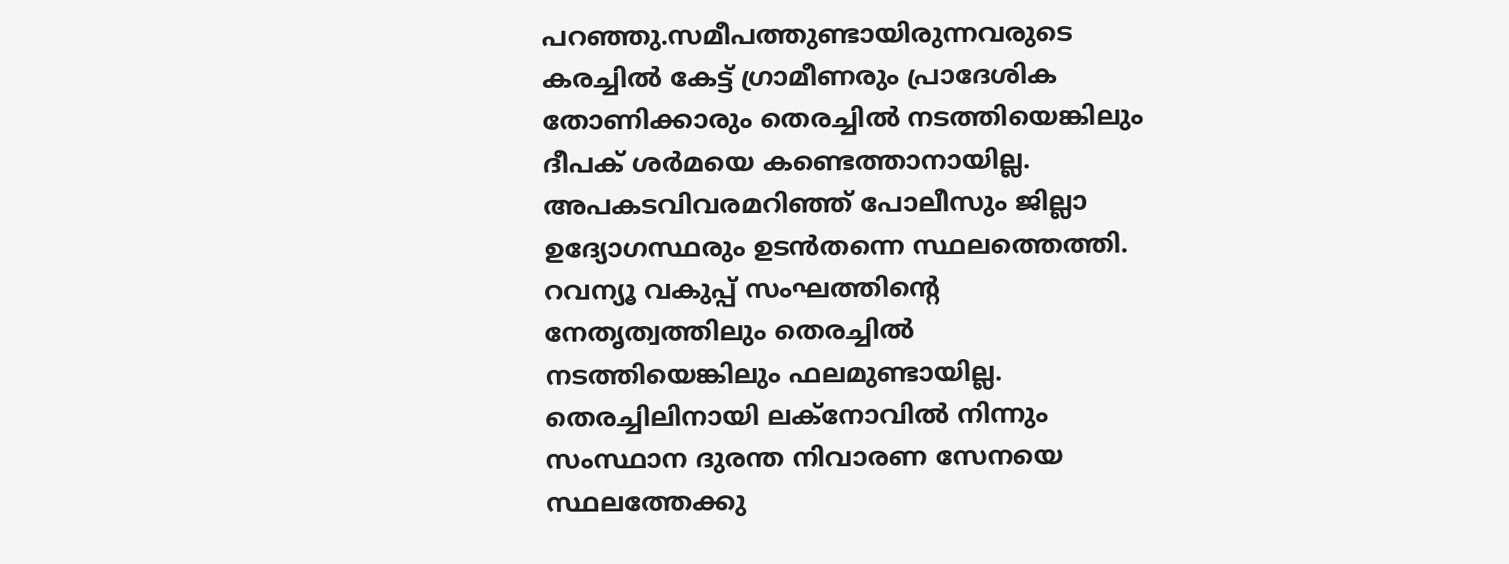പറഞ്ഞു.സമീപത്തുണ്ടായിരുന്നവരുടെ കരച്ചിൽ കേട്ട് ഗ്രാമീണരും പ്രാദേശിക തോണിക്കാരും തെരച്ചിൽ നടത്തിയെങ്കിലും ദീപക് ശർമയെ കണ്ടെത്താനായില്ല. അപകടവിവരമറിഞ്ഞ് പോലീസും ജില്ലാ ഉദ്യോഗസ്ഥരും ഉടൻതന്നെ സ്ഥലത്തെത്തി. റവന്യൂ വകുപ്പ് സംഘത്തിന്റെ നേതൃത്വത്തിലും തെരച്ചിൽ നടത്തിയെങ്കിലും ഫലമുണ്ടായില്ല.
തെരച്ചിലിനായി ലക്നോവിൽ നിന്നും സംസ്ഥാന ദുരന്ത നിവാരണ സേനയെ സ്ഥലത്തേക്കു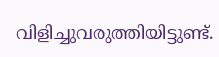വിളിച്ചുവരുത്തിയിട്ടുണ്ട്.